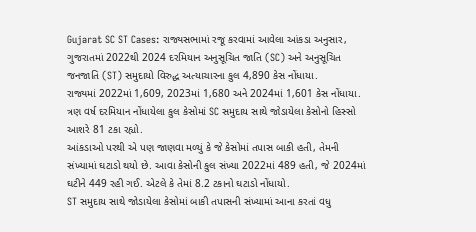Gujarat SC ST Cases: રાજ્યસભામાં રજૂ કરવામાં આવેલા આંકડા અનુસાર, ગુજરાતમાં 2022થી 2024 દરમિયાન અનુસૂચિત જાતિ (SC) અને અનુસૂચિત જનજાતિ (ST) સમુદાયો વિરુદ્ધ અત્યાચારના કુલ 4,890 કેસ નોંધાયા.
રાજ્યમાં 2022માં 1,609, 2023માં 1,680 અને 2024માં 1,601 કેસ નોંધાયા. ત્રણ વર્ષ દરમિયાન નોંધાયેલા કુલ કેસોમાં SC સમુદાય સાથે જોડાયેલા કેસોનો હિસ્સો આશરે 81 ટકા રહ્યો.
આંકડાઓ પરથી એ પણ જાણવા મળ્યું કે જે કેસોમાં તપાસ બાકી હતી, તેમની સંખ્યામાં ઘટાડો થયો છે. આવા કેસોની કુલ સંખ્યા 2022માં 489 હતી, જે 2024માં ઘટીને 449 રહી ગઈ. એટલે કે તેમાં 8.2 ટકાનો ઘટાડો નોંધાયો.
ST સમુદાય સાથે જોડાયેલા કેસોમાં બાકી તપાસની સંખ્યામાં આના કરતાં વધુ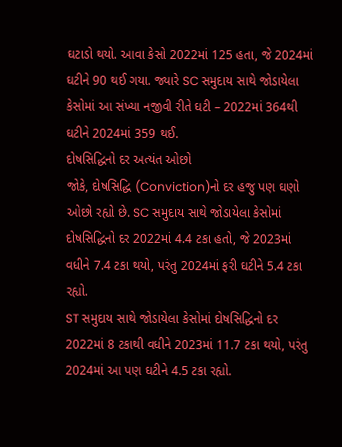ઘટાડો થયો. આવા કેસો 2022માં 125 હતા, જે 2024માં ઘટીને 90 થઈ ગયા. જ્યારે SC સમુદાય સાથે જોડાયેલા કેસોમાં આ સંખ્યા નજીવી રીતે ઘટી – 2022માં 364થી ઘટીને 2024માં 359 થઈ.
દોષસિદ્ધિનો દર અત્યંત ઓછો
જોકે, દોષસિદ્ધિ (Conviction)નો દર હજુ પણ ઘણો ઓછો રહ્યો છે. SC સમુદાય સાથે જોડાયેલા કેસોમાં દોષસિદ્ધિનો દર 2022માં 4.4 ટકા હતો, જે 2023માં વધીને 7.4 ટકા થયો, પરંતુ 2024માં ફરી ઘટીને 5.4 ટકા રહ્યો.
ST સમુદાય સાથે જોડાયેલા કેસોમાં દોષસિદ્ધિનો દર 2022માં 8 ટકાથી વધીને 2023માં 11.7 ટકા થયો, પરંતુ 2024માં આ પણ ઘટીને 4.5 ટકા રહ્યો.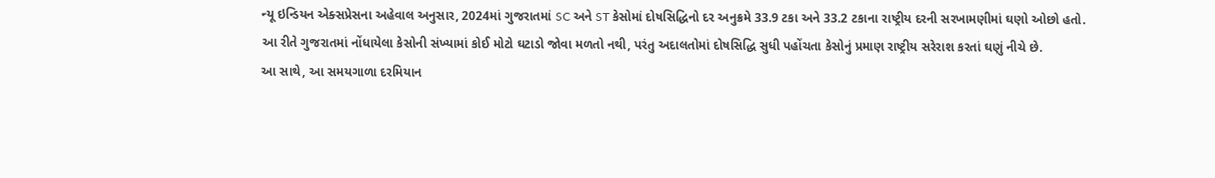ન્યૂ ઇન્ડિયન એક્સપ્રેસના અહેવાલ અનુસાર, 2024માં ગુજરાતમાં SC અને ST કેસોમાં દોષસિદ્ધિનો દર અનુક્રમે 33.9 ટકા અને 33.2 ટકાના રાષ્ટ્રીય દરની સરખામણીમાં ઘણો ઓછો હતો.
આ રીતે ગુજરાતમાં નોંધાયેલા કેસોની સંખ્યામાં કોઈ મોટો ઘટાડો જોવા મળતો નથી, પરંતુ અદાલતોમાં દોષસિદ્ધિ સુધી પહોંચતા કેસોનું પ્રમાણ રાષ્ટ્રીય સરેરાશ કરતાં ઘણું નીચે છે.
આ સાથે, આ સમયગાળા દરમિયાન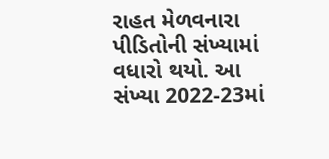રાહત મેળવનારા પીડિતોની સંખ્યામાં વધારો થયો. આ સંખ્યા 2022-23માં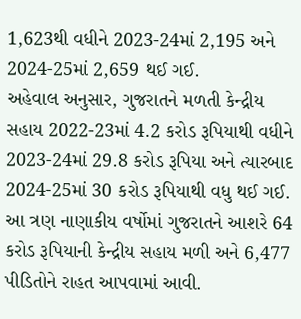1,623થી વધીને 2023-24માં 2,195 અને 2024-25માં 2,659 થઈ ગઈ.
અહેવાલ અનુસાર, ગુજરાતને મળતી કેન્દ્રીય સહાય 2022-23માં 4.2 કરોડ રૂપિયાથી વધીને 2023-24માં 29.8 કરોડ રૂપિયા અને ત્યારબાદ 2024-25માં 30 કરોડ રૂપિયાથી વધુ થઈ ગઈ. આ ત્રણ નાણાકીય વર્ષોમાં ગુજરાતને આશરે 64 કરોડ રૂપિયાની કેન્દ્રીય સહાય મળી અને 6,477 પીડિતોને રાહત આપવામાં આવી.